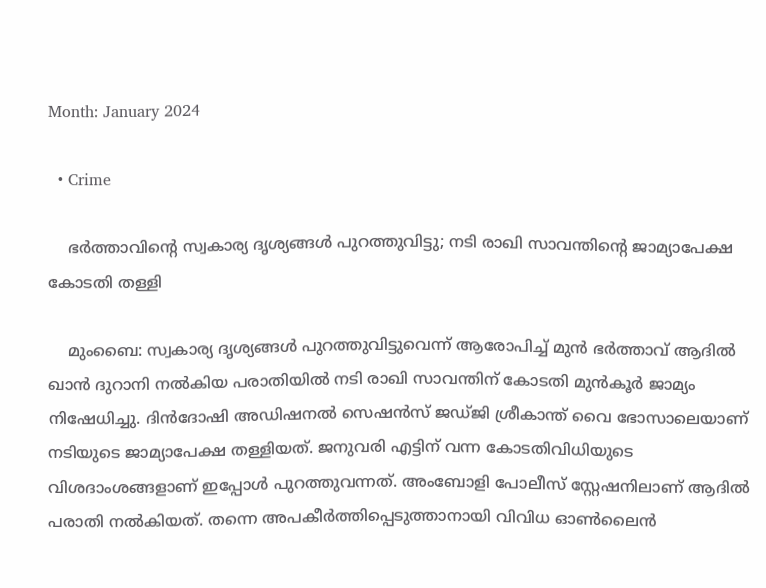Month: January 2024

  • Crime

    ഭര്‍ത്താവിന്റെ സ്വകാര്യ ദൃശ്യങ്ങള്‍ പുറത്തുവിട്ടു; നടി രാഖി സാവന്തിന്റെ ജാമ്യാപേക്ഷ കോടതി തള്ളി

    മുംബൈ: സ്വകാര്യ ദൃശ്യങ്ങള്‍ പുറത്തുവിട്ടുവെന്ന് ആരോപിച്ച് മുന്‍ ഭര്‍ത്താവ് ആദില്‍ ഖാന്‍ ദുറാനി നല്‍കിയ പരാതിയില്‍ നടി രാഖി സാവന്തിന് കോടതി മുന്‍കൂര്‍ ജാമ്യം നിഷേധിച്ചു. ദിന്‍ദോഷി അഡിഷനല്‍ സെഷന്‍സ് ജഡ്ജി ശ്രീകാന്ത് വൈ ഭോസാലെയാണ് നടിയുടെ ജാമ്യാപേക്ഷ തള്ളിയത്. ജനുവരി എട്ടിന് വന്ന കോടതിവിധിയുടെ വിശദാംശങ്ങളാണ് ഇപ്പോള്‍ പുറത്തുവന്നത്. അംബോളി പോലീസ് സ്റ്റേഷനിലാണ് ആദില്‍ പരാതി നല്‍കിയത്. തന്നെ അപകീര്‍ത്തിപ്പെടുത്താനായി വിവിധ ഓണ്‍ലൈന്‍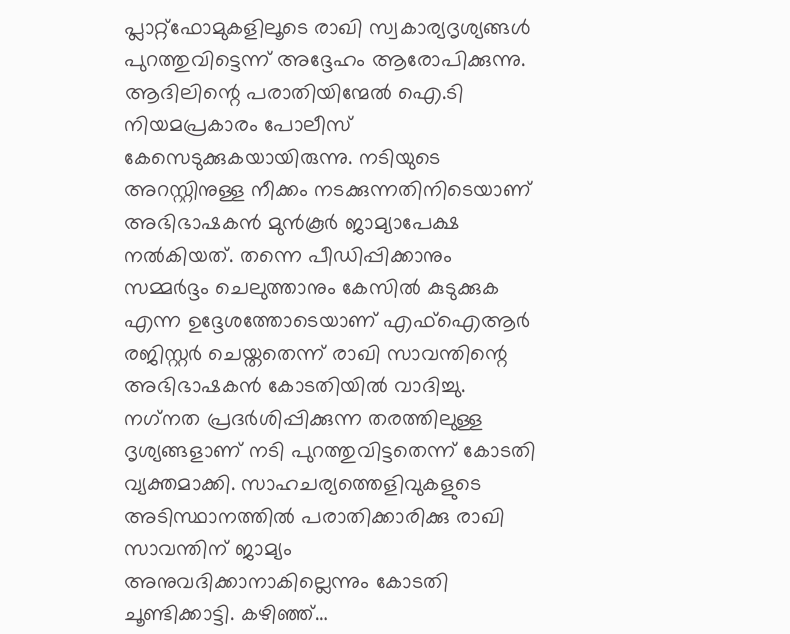പ്ലാറ്റ്ഫോമുകളിലൂടെ രാഖി സ്വകാര്യദൃശ്യങ്ങള്‍ പുറത്തുവിട്ടെന്ന് അദ്ദേഹം ആരോപിക്കുന്നു. ആദിലിന്റെ പരാതിയിന്മേല്‍ ഐ.ടി നിയമപ്രകാരം പോലീസ് കേസെടുക്കുകയായിരുന്നു. നടിയുടെ അറസ്റ്റിനുള്ള നീക്കം നടക്കുന്നതിനിടെയാണ് അഭിഭാഷകന്‍ മുന്‍കൂര്‍ ജാമ്യാപേക്ഷ നല്‍കിയത്. തന്നെ പീഡിപ്പിക്കാനും സമ്മര്‍ദ്ദം ചെലുത്താനും കേസില്‍ കുടുക്കുക എന്ന ഉദ്ദേശത്തോടെയാണ് എഫ്ഐആര്‍ രജിസ്റ്റര്‍ ചെയ്തതെന്ന് രാഖി സാവന്തിന്റെ അഭിഭാഷകന്‍ കോടതിയില്‍ വാദിച്ചു. നഗ്‌നത പ്രദര്‍ശിപ്പിക്കുന്ന തരത്തിലുള്ള ദൃശ്യങ്ങളാണ് നടി പുറത്തുവിട്ടതെന്ന് കോടതി വ്യക്തമാക്കി. സാഹചര്യത്തെളിവുകളുടെ അടിസ്ഥാനത്തില്‍ പരാതിക്കാരിക്കു രാഖി സാവന്തിന് ജാമ്യം അനുവദിക്കാനാകില്ലെന്നും കോടതി ചൂണ്ടിക്കാട്ടി. കഴിഞ്ഞ്…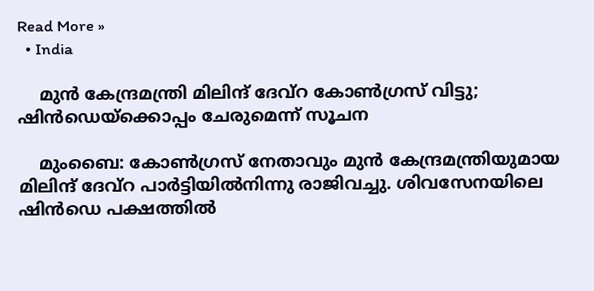Read More »
  • India

    മുന്‍ കേന്ദ്രമന്ത്രി മിലിന്ദ് ദേവ്‌റ കോണ്‍ഗ്രസ് വിട്ടു; ഷിന്‍ഡെയ്‌ക്കൊപ്പം ചേരുമെന്ന് സൂചന

    മുംബൈ: കോണ്‍ഗ്രസ് നേതാവും മുന്‍ കേന്ദ്രമന്ത്രിയുമായ മിലിന്ദ് ദേവ്‌റ പാര്‍ട്ടിയില്‍നിന്നു രാജിവച്ചു. ശിവസേനയിലെ ഷിന്‍ഡെ പക്ഷത്തില്‍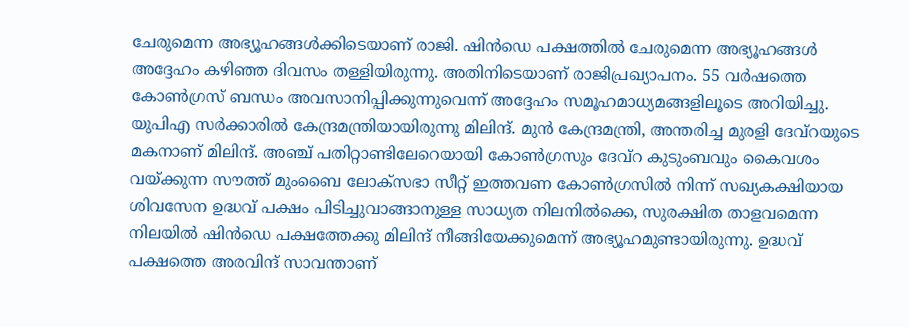ചേരുമെന്ന അഭ്യൂഹങ്ങള്‍ക്കിടെയാണ് രാജി. ഷിന്‍ഡെ പക്ഷത്തില്‍ ചേരുമെന്ന അഭ്യൂഹങ്ങള്‍ അദ്ദേഹം കഴിഞ്ഞ ദിവസം തള്ളിയിരുന്നു. അതിനിടെയാണ് രാജിപ്രഖ്യാപനം. 55 വര്‍ഷത്തെ കോണ്‍ഗ്രസ് ബന്ധം അവസാനിപ്പിക്കുന്നുവെന്ന് അദ്ദേഹം സമൂഹമാധ്യമങ്ങളിലൂടെ അറിയിച്ചു. യുപിഎ സര്‍ക്കാരില്‍ കേന്ദ്രമന്ത്രിയായിരുന്നു മിലിന്ദ്. മുന്‍ കേന്ദ്രമന്ത്രി, അന്തരിച്ച മുരളി ദേവ്‌റയുടെ മകനാണ് മിലിന്ദ്. അഞ്ച് പതിറ്റാണ്ടിലേറെയായി കോണ്‍ഗ്രസും ദേവ്‌റ കുടുംബവും കൈവശം വയ്ക്കുന്ന സൗത്ത് മുംബൈ ലോക്‌സഭാ സീറ്റ് ഇത്തവണ കോണ്‍ഗ്രസില്‍ നിന്ന് സഖ്യകക്ഷിയായ ശിവസേന ഉദ്ധവ് പക്ഷം പിടിച്ചുവാങ്ങാനുള്ള സാധ്യത നിലനില്‍ക്കെ, സുരക്ഷിത താളവമെന്ന നിലയില്‍ ഷിന്‍ഡെ പക്ഷത്തേക്കു മിലിന്ദ് നീങ്ങിയേക്കുമെന്ന് അഭ്യൂഹമുണ്ടായിരുന്നു. ഉദ്ധവ് പക്ഷത്തെ അരവിന്ദ് സാവന്താണ്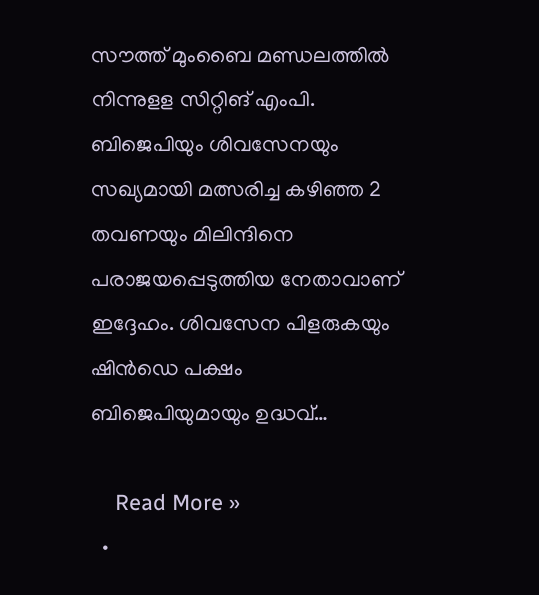സൗത്ത് മുംബൈ മണ്ഡലത്തില്‍ നിന്നുളള സിറ്റിങ് എംപി. ബിജെപിയും ശിവസേനയും സഖ്യമായി മത്സരിച്ച കഴിഞ്ഞ 2 തവണയും മിലിന്ദിനെ പരാജയപ്പെടുത്തിയ നേതാവാണ് ഇദ്ദേഹം. ശിവസേന പിളരുകയും ഷിന്‍ഡെ പക്ഷം ബിജെപിയുമായും ഉദ്ധവ്…

    Read More »
  •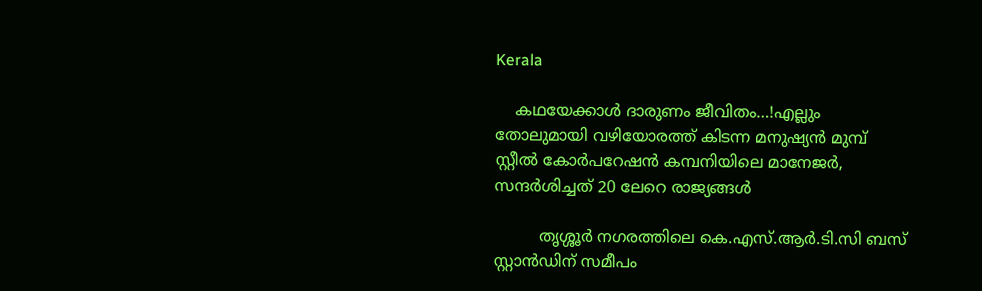Kerala

    കഥയേക്കാൾ ദാരുണം ജീവിതം…!എല്ലും തോലുമായി വഴിയോരത്ത് കിടന്ന മനുഷ്യൻ മുമ്പ് സ്റ്റീല്‍ കോര്‍പറേഷന്‍ കമ്പനിയിലെ മാനേജര്‍, സന്ദര്‍ശിച്ചത് 20 ലേറെ രാജ്യങ്ങള്‍

         തൃശ്ശൂര്‍ നഗരത്തിലെ കെ.എസ്.ആര്‍.ടി.സി ബസ് സ്റ്റാന്‍ഡിന് സമീപം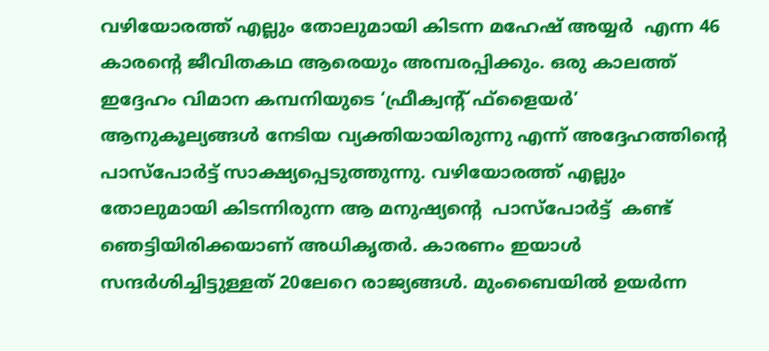വഴിയോരത്ത് എല്ലും തോലുമായി കിടന്ന മഹേഷ് അയ്യർ  എന്ന 46 കാരന്റെ ജീവിതകഥ ആരെയും അമ്പരപ്പിക്കും. ഒരു കാലത്ത് ഇദ്ദേഹം വിമാന കമ്പനിയുടെ ‘ഫ്രീക്വന്റ് ഫ്ളൈയര്‍’ ആനുകൂല്യങ്ങള്‍ നേടിയ വ്യക്തിയായിരുന്നു എന്ന് അദ്ദേഹത്തിന്റെ പാസ്‌പോര്‍ട്ട് സാക്ഷ്യപ്പെടുത്തുന്നു. വഴിയോരത്ത് എല്ലും തോലുമായി കിടന്നിരുന്ന ആ മനുഷ്യന്റെ  പാസ്‌പോര്‍ട്ട്  കണ്ട് ഞെട്ടിയിരിക്കയാണ് അധികൃതര്‍. കാരണം ഇയാള്‍ സന്ദര്‍ശിച്ചിട്ടുള്ളത് 20ലേറെ രാജ്യങ്ങൾ. മുംബൈയില്‍ ഉയര്‍ന്ന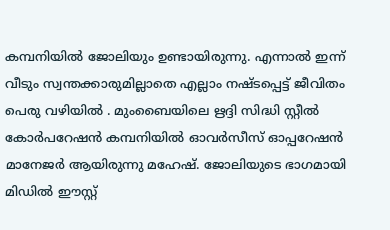കമ്പനിയില്‍ ജോലിയും ഉണ്ടായിരുന്നു. എന്നാല്‍ ഇന്ന് വീടും സ്വന്തക്കാരുമില്ലാതെ എല്ലാം നഷ്ടപ്പെട്ട് ജീവിതം പെരു വഴിയില്‍ . മുംബൈയിലെ ഋദ്ദി സിദ്ധി സ്റ്റീല്‍ കോര്‍പറേഷന്‍ കമ്പനിയില്‍ ഓവര്‍സീസ് ഓപ്പറേഷന്‍ മാനേജര്‍ ആയിരുന്നു മഹേഷ്. ജോലിയുടെ ഭാഗമായി മിഡില്‍ ഈസ്റ്റ്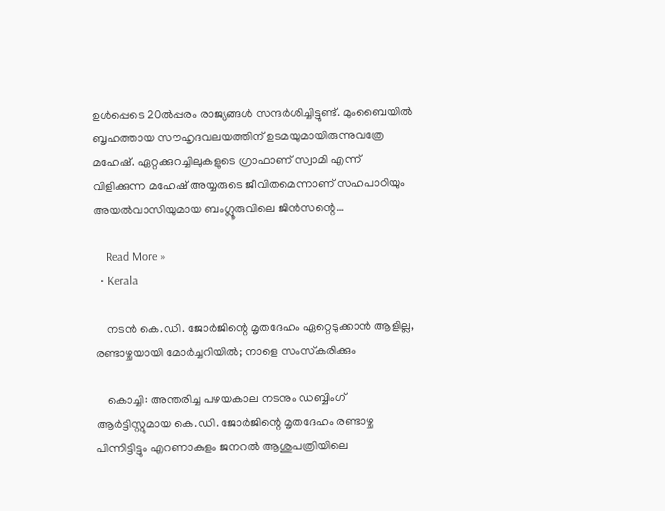ഉള്‍പ്പെടെ 20ല്‍പ്പരം രാജ്യങ്ങള്‍ സന്ദര്‍ശിച്ചിട്ടുണ്ട്. മുംബൈയില്‍ ബൃഹത്തായ സൗഹൃദവലയത്തിന് ഉടമയുമായിരുന്നുവത്രേ മഹേഷ്. ഏറ്റക്കുറച്ചിലുകളുടെ ഗ്രാഫാണ് സ്വാമി എന്ന് വിളിക്കുന്ന മഹേഷ് അയ്യരുടെ ജീവിതമെന്നാണ് സഹപാഠിയും അയല്‍വാസിയുമായ ബംഗ്ലൂരുവിലെ ജിന്‍സന്റെ…

    Read More »
  • Kerala

    നടന്‍ കെ.ഡി. ജോര്‍ജിന്റെ മൃതദേഹം ഏറ്റെടുക്കാന്‍ ആളില്ല, രണ്ടാഴ്ചയായി മോര്‍ച്ചറിയില്‍; നാളെ സംസ്‌കരിക്കും

    കൊച്ചി: അന്തരിച്ച പഴയകാല നടനും ഡബ്ബിംഗ് ആര്‍ട്ടിസ്റ്റുമായ കെ.ഡി. ജോര്‍ജിന്റെ മൃതദേഹം രണ്ടാഴ്ച പിന്നിട്ടിട്ടും എറണാകുളം ജനറല്‍ ആശുപത്രിയിലെ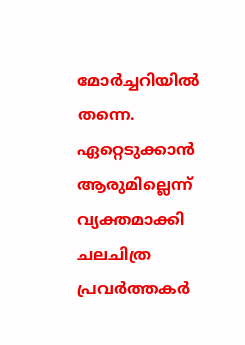മോര്‍ച്ചറിയില്‍ തന്നെ. ഏറ്റെടുക്കാന്‍ ആരുമില്ലെന്ന് വ്യക്തമാക്കി ചലചിത്ര പ്രവര്‍ത്തകര്‍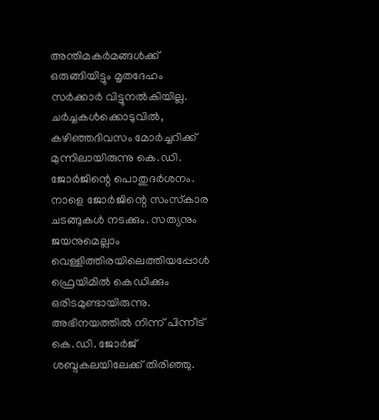അന്തിമകര്‍മങ്ങള്‍ക്ക് ഒരുങ്ങിയിട്ടും മൃതദേഹം സര്‍ക്കാര്‍ വിട്ടുനല്‍കിയില്ല. ചര്‍ച്ചകള്‍ക്കൊടുവില്‍, കഴിഞ്ഞദിവസം മോര്‍ച്ചറിക്ക് മുന്നിലായിരുന്നു കെ.ഡി. ജോര്‍ജിന്റെ പൊതുദര്‍ശനം. നാളെ ജോര്‍ജിന്റെ സംസ്‌കാര ചടങ്ങുകള്‍ നടക്കും. സത്യനും ജയനുമെല്ലാം വെള്ളിത്തിരയിലെത്തിയപ്പോള്‍ ഫ്രെയിമില്‍ കെഡിക്കും ഒരിടമുണ്ടായിരുന്നു. അഭിനയത്തില്‍ നിന്ന് പിന്നീട് കെ.ഡി. ജോര്‍ജ് ശബ്ദകലയിലേക്ക് തിരിഞ്ഞു.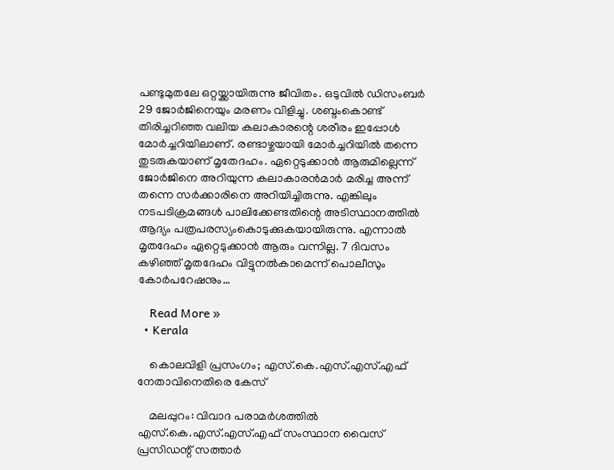പണ്ടുമുതലേ ഒറ്റയ്ക്കായിരുന്നു ജീവിതം. ഒടുവില്‍ ഡിസംബര്‍ 29 ജോര്‍ജിനെയും മരണം വിളിച്ചു. ശബ്ദംകൊണ്ട് തിരിച്ചറിഞ്ഞ വലിയ കലാകാരന്റെ ശരീരം ഇപ്പോള്‍ മോര്‍ച്ചറിയിലാണ്. രണ്ടാഴ്ചയായി മോര്‍ച്ചറിയില്‍ തന്നെ തുടരുകയാണ് മൃതേദഹം. ഏറ്റെടുക്കാന്‍ ആരുമില്ലെന്ന് ജോര്‍ജിനെ അറിയുന്ന കലാകാരന്‍മാര്‍ മരിച്ച അന്ന് തന്നെ സര്‍ക്കാരിനെ അറിയിച്ചിരുന്നു. എങ്കിലും നടപടിക്രമങ്ങള്‍ പാലിക്കേണ്ടതിന്റെ അടിസ്ഥാനത്തില്‍ ആദ്യം പത്രപരസ്യംകൊടുക്കുകയായിരുന്നു. എന്നാല്‍ മൃതദേഹം ഏറ്റെടുക്കാന്‍ ആരും വന്നില്ല. 7 ദിവസം കഴിഞ്ഞ് മൃതദേഹം വിട്ടുനല്‍കാമെന്ന് പൊലീസും കോര്‍പറേഷനും…

    Read More »
  • Kerala

    കൊലവിളി പ്രസംഗം; എസ്.കെ.എസ്.എസ്.എഫ് നേതാവിനെതിരെ കേസ്

    മലപ്പുറം: വിവാദ പരാമര്‍ശത്തില്‍ എസ്.കെ.എസ്.എസ്.എഫ് സംസ്ഥാന വൈസ് പ്രസിഡന്റ് സത്താര്‍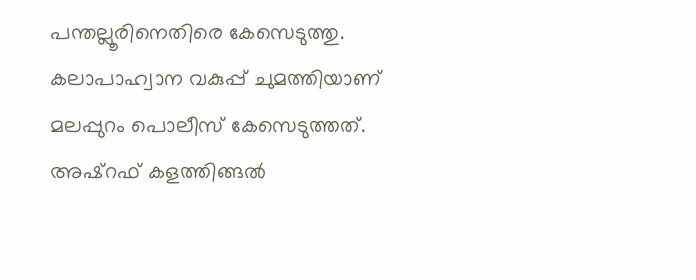പന്തല്ലൂരിനെതിരെ കേസെടുത്തു. കലാപാഹ്വാന വകുപ്പ് ചുമത്തിയാണ് മലപ്പുറം പൊലീസ് കേസെടുത്തത്. അഷ്‌റഫ് കളത്തിങ്ങല്‍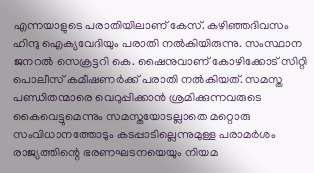എന്നയാളുടെ പരാതിയിലാണ് കേസ്. കഴിഞ്ഞദിവസം ഹിന്ദു ഐക്യവേദിയും പരാതി നല്‍കിയിരുന്നു. സംസ്ഥാന ജനറല്‍ സെക്രട്ടറി കെ. ഷൈനുവാണ് കോഴിക്കോട് സിറ്റി പൊലീസ് കമീഷണര്‍ക്ക് പരാതി നല്‍കിയത്. സമസ്ത പണ്ഡിതന്മാരെ വെറുപ്പിക്കാന്‍ ശ്രമിക്കുന്നവരുടെ കൈവെട്ടുമെന്നും സമസ്തയോടല്ലാതെ മറ്റൊരു സംവിധാനത്തോടും കടപ്പാടില്ലെന്നുമുള്ള പരാമര്‍ശം രാജ്യത്തിന്റെ ഭരണഘടനയെയും നിയമ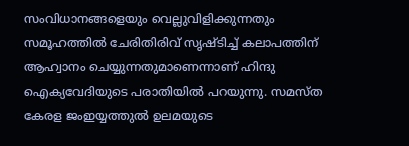സംവിധാനങ്ങളെയും വെല്ലുവിളിക്കുന്നതും സമൂഹത്തില്‍ ചേരിതിരിവ് സൃഷ്ടിച്ച് കലാപത്തിന് ആഹ്വാനം ചെയ്യുന്നതുമാണെന്നാണ് ഹിന്ദു ഐക്യവേദിയുടെ പരാതിയില്‍ പറയുന്നു. സമസ്ത കേരള ജംഇയ്യത്തുല്‍ ഉലമയുടെ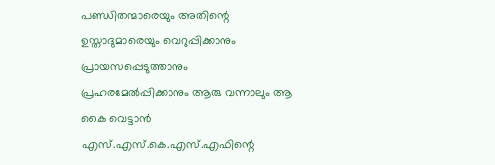പണ്ഡിതന്മാരെയും അതിന്റെ ഉസ്താദുമാരെയും വെറുപ്പിക്കാനും പ്രായസപ്പെടുത്താനും പ്രഹരമേല്‍പ്പിക്കാനും ആരു വന്നാലും ആ കൈ വെട്ടാന്‍ എസ്.എസ്.കെ.എസ്.എഫിന്റെ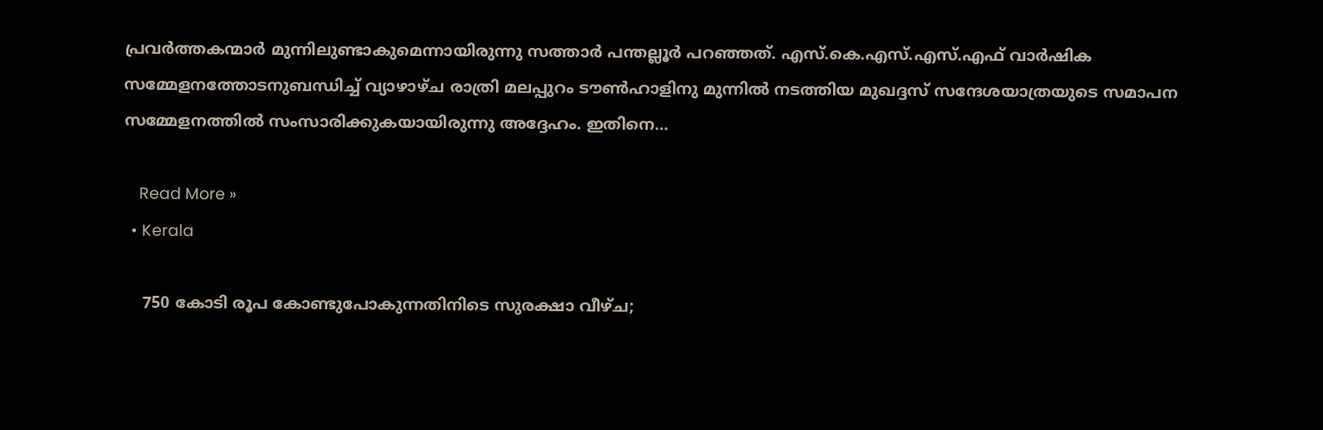പ്രവര്‍ത്തകന്മാര്‍ മുന്നിലുണ്ടാകുമെന്നായിരുന്നു സത്താര്‍ പന്തല്ലൂര്‍ പറഞ്ഞത്. എസ്.കെ.എസ്.എസ്.എഫ് വാര്‍ഷിക സമ്മേളനത്തോടനുബന്ധിച്ച് വ്യാഴാഴ്ച രാത്രി മലപ്പുറം ടൗണ്‍ഹാളിനു മുന്നില്‍ നടത്തിയ മുഖദ്ദസ് സന്ദേശയാത്രയുടെ സമാപന സമ്മേളനത്തില്‍ സംസാരിക്കുകയായിരുന്നു അദ്ദേഹം. ഇതിനെ…

    Read More »
  • Kerala

    750 കോടി രൂപ കോണ്ടുപോകുന്നതിനിടെ സുരക്ഷാ വീഴ്ച;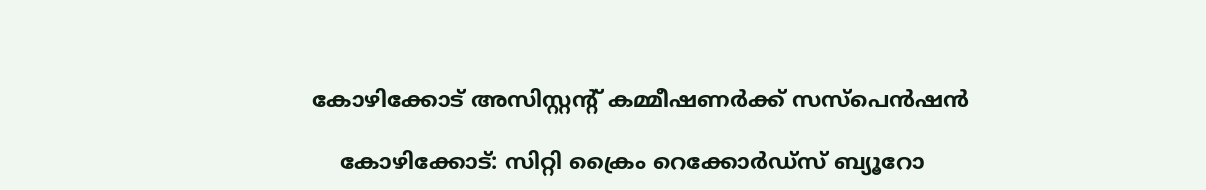കോഴിക്കോട് അസിസ്റ്റന്റ് കമ്മീഷണര്‍ക്ക് സസ്‌പെന്‍ഷന്‍

    കോഴിക്കോട്: സിറ്റി ക്രൈം റെക്കോര്‍ഡ്‌സ് ബ്യൂറോ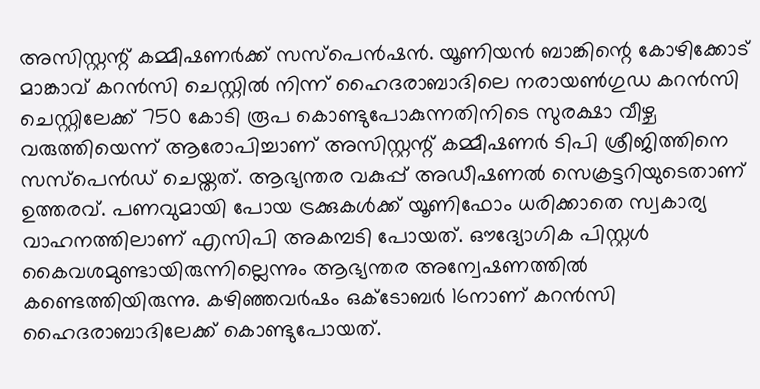അസിസ്റ്റന്റ് കമ്മീഷണര്‍ക്ക് സസ്‌പെന്‍ഷന്‍. യൂണിയന്‍ ബാങ്കിന്റെ കോഴിക്കോട് മാങ്കാവ് കറന്‍സി ചെസ്റ്റില്‍ നിന്ന് ഹൈദരാബാദിലെ നരായണ്‍ഗുഡ കറന്‍സി ചെസ്റ്റിലേക്ക് 750 കോടി രൂപ കൊണ്ടുപോകുന്നതിനിടെ സുരക്ഷാ വീഴ്ച വരുത്തിയെന്ന് ആരോപിച്ചാണ് അസിസ്റ്റന്റ് കമ്മീഷണര്‍ ടിപി ശ്രീജിത്തിനെ സസ്‌പെന്‍ഡ് ചെയ്തത്. ആഭ്യന്തര വകുപ്പ് അഡീഷണല്‍ സെക്രട്ടറിയുടെതാണ് ഉത്തരവ്. പണവുമായി പോയ ട്രക്കുകള്‍ക്ക് യൂണിഫോം ധരിക്കാതെ സ്വകാര്യ വാഹനത്തിലാണ് എസിപി അകമ്പടി പോയത്. ഔദ്യോഗിക പിസ്റ്റള്‍ കൈവശമുണ്ടായിരുന്നില്ലെന്നും ആഭ്യന്തര അന്വേഷണത്തില്‍ കണ്ടെത്തിയിരുന്നു. കഴിഞ്ഞവര്‍ഷം ഒക്ടോബര്‍ 16നാണ് കറന്‍സി ഹൈദരാബാദിലേക്ക് കൊണ്ടുപോയത്.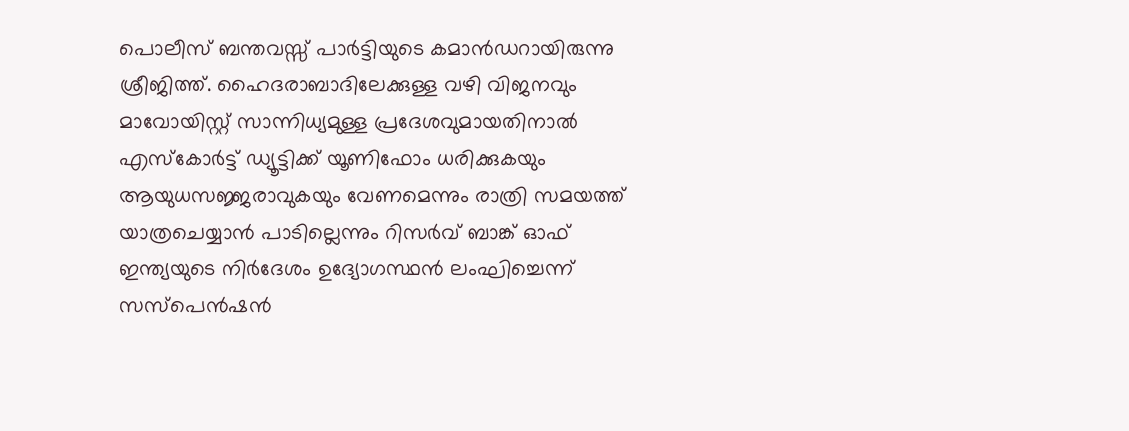പൊലീസ് ബന്തവസ്സ് പാര്‍ട്ടിയുടെ കമാന്‍ഡറായിരുന്നു ശ്രീജിത്ത്. ഹൈദരാബാദിലേക്കുള്ള വഴി വിജനവും മാവോയിസ്റ്റ് സാന്നിധ്യമുള്ള പ്രദേശവുമായതിനാല്‍ എസ്‌കോര്‍ട്ട് ഡ്യൂട്ടിക്ക് യൂണിഫോം ധരിക്കുകയും ആയുധസജ്ജരാവുകയും വേണമെന്നും രാത്രി സമയത്ത് യാത്രചെയ്യാന്‍ പാടില്ലെന്നും റിസര്‍വ് ബാങ്ക് ഓഫ് ഇന്ത്യയുടെ നിര്‍ദേശം ഉദ്യോഗസ്ഥന്‍ ലംഘിച്ചെന്ന് സസ്‌പെന്‍ഷന്‍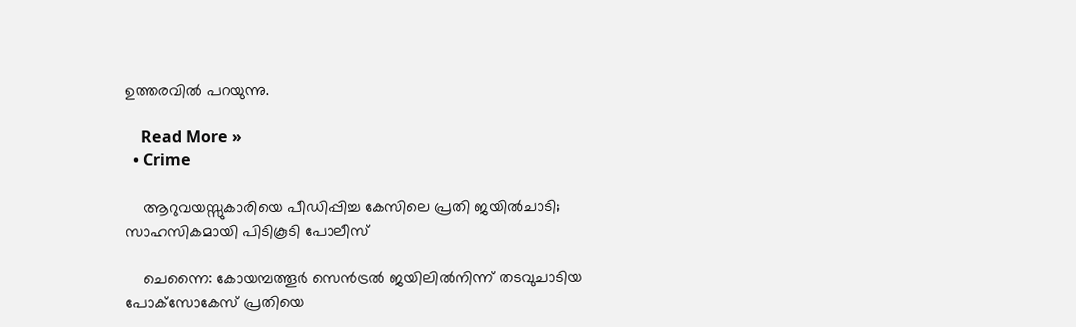ഉത്തരവില്‍ പറയുന്നു.

    Read More »
  • Crime

    ആറുവയസ്സുകാരിയെ പീഡിപ്പിച്ച കേസിലെ പ്രതി ജയില്‍ചാടി; സാഹസികമായി പിടികൂടി പോലീസ്

    ചെന്നൈ: കോയമ്പത്തൂര്‍ സെന്‍ട്രല്‍ ജയിലില്‍നിന്ന് തടവുചാടിയ പോക്‌സോകേസ് പ്രതിയെ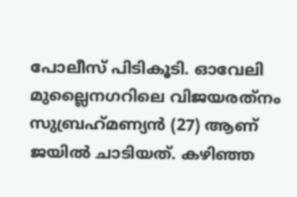പോലീസ് പിടികൂടി. ഓവേലി മുല്ലൈനഗറിലെ വിജയരത്‌നം സുബ്രഹ്‌മണ്യന്‍ (27) ആണ് ജയില്‍ ചാടിയത്. കഴിഞ്ഞ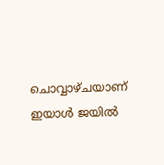ചൊവ്വാഴ്ചയാണ് ഇയാള്‍ ജയില്‍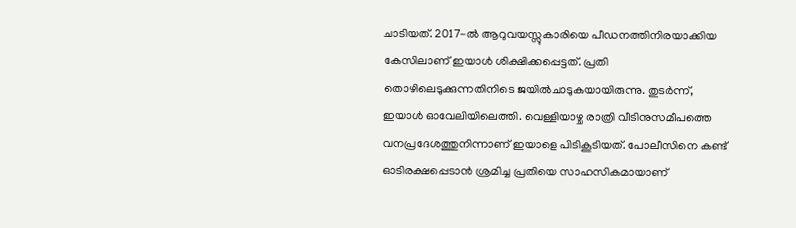ചാടിയത്. 2017-ല്‍ ആറുവയസ്സുകാരിയെ പീഡനത്തിനിരയാക്കിയ കേസിലാണ് ഇയാള്‍ ശിക്ഷിക്കപ്പെട്ടത്. പ്രതി തൊഴിലെടുക്കുന്നതിനിടെ ജയില്‍ചാടുകയായിരുന്നു. തുടര്‍ന്ന്, ഇയാള്‍ ഓവേലിയിലെത്തി. വെള്ളിയാഴ്ച രാത്രി വീടിനുസമീപത്തെ വനപ്രദേശത്തുനിന്നാണ് ഇയാളെ പിടികൂടിയത്. പോലീസിനെ കണ്ട് ഓടിരക്ഷപ്പെടാന്‍ ശ്രമിച്ച പ്രതിയെ സാഹസികമായാണ്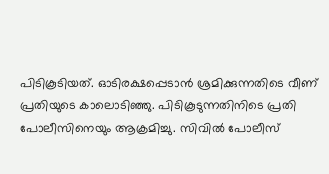പിടികൂടിയത്. ഓടിരക്ഷപ്പെടാന്‍ ശ്രമിക്കുന്നതിടെ വീണ് പ്രതിയുടെ കാലൊടിഞ്ഞു. പിടികൂടുന്നതിനിടെ പ്രതി പോലീസിനെയും ആക്രമിച്ചു. സിവില്‍ പോലീസ്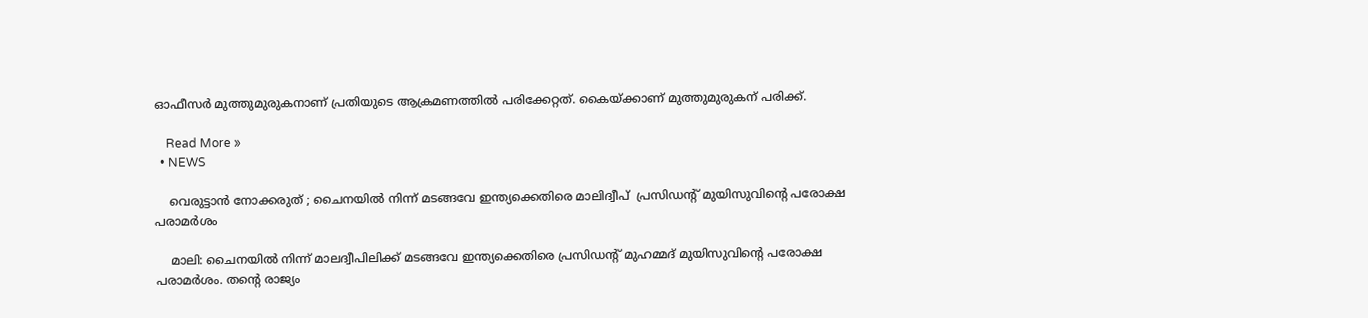ഓഫീസര്‍ മുത്തുമുരുകനാണ് പ്രതിയുടെ ആക്രമണത്തില്‍ പരിക്കേറ്റത്. കൈയ്ക്കാണ് മുത്തുമുരുകന് പരിക്ക്.

    Read More »
  • NEWS

    വെരുട്ടാൻ നോക്കരുത് ; ചൈനയില്‍ നിന്ന് മടങ്ങവേ ഇന്ത്യക്കെതിരെ മാലിദ്വീപ്  പ്രസിഡന്റ് മുയിസുവിന്റെ പരോക്ഷ പരാമര്‍ശം

    മാലി: ചൈനയില്‍ നിന്ന് മാലദ്വീപിലിക്ക് മടങ്ങവേ ഇന്ത്യക്കെതിരെ പ്രസിഡന്റ് മുഹമ്മദ് മുയിസുവിന്റെ പരോക്ഷ പരാമര്‍ശം. തന്റെ രാജ്യം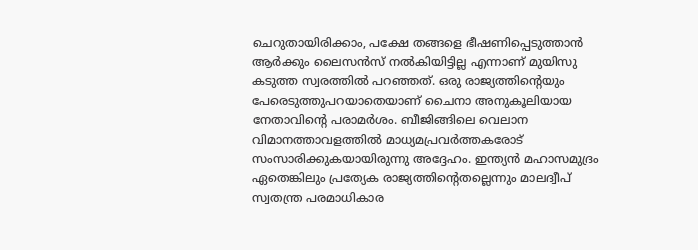ചെറുതായിരിക്കാം, പക്ഷേ തങ്ങളെ ഭീഷണിപ്പെടുത്താൻ ആര്‍ക്കും ലൈസൻസ് നല്‍കിയിട്ടില്ല എന്നാണ് മുയിസു കടുത്ത സ്വരത്തില്‍ പറഞ്ഞത്. ഒരു രാജ്യത്തിന്റെയും പേരെടുത്തുപറയാതെയാണ് ചൈനാ അനുകൂലിയായ നേതാവിന്റെ പരാമര്‍ശം. ബീജിങ്ങിലെ വെലാന വിമാനത്താവളത്തില്‍ മാധ്യമപ്രവര്‍ത്തകരോട് സംസാരിക്കുകയായിരുന്നു അദ്ദേഹം. ഇന്ത്യൻ മഹാസമുദ്രം ഏതെങ്കിലും പ്രത്യേക രാജ്യത്തിന്റെതല്ലെന്നും മാലദ്വീപ് സ്വതന്ത്ര പരമാധികാര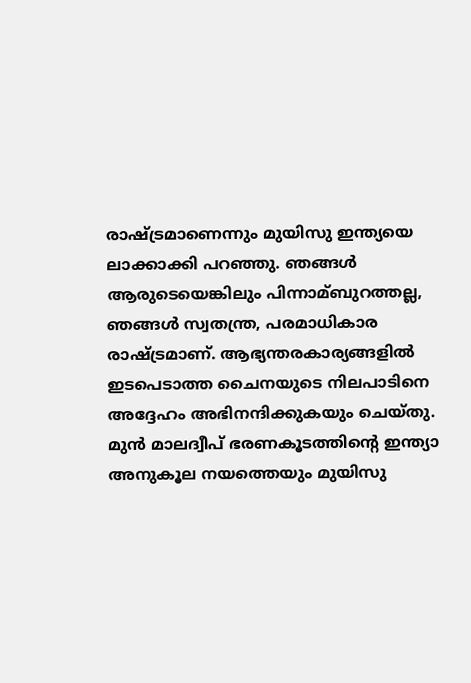രാഷ്ട്രമാണെന്നും മുയിസു ഇന്ത്യയെ ലാക്കാക്കി പറഞ്ഞു. ഞങ്ങള്‍ ആരുടെയെങ്കിലും പിന്നാമ്ബുറത്തല്ല, ഞങ്ങള്‍ സ്വതന്ത്ര, പരമാധികാര രാഷ്ട്രമാണ്. ആഭ്യന്തരകാര്യങ്ങളില്‍ ഇടപെടാത്ത ചൈനയുടെ നിലപാടിനെ അദ്ദേഹം അഭിനന്ദിക്കുകയും ചെയ്തു. മുൻ മാലദ്വീപ് ഭരണകൂടത്തിന്റെ ഇന്ത്യാ അനുകൂല നയത്തെയും മുയിസു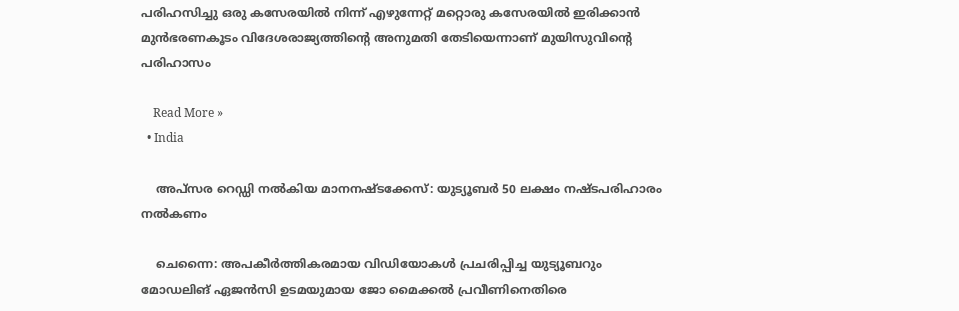പരിഹസിച്ചു ഒരു കസേരയില്‍ നിന്ന് എഴുന്നേറ്റ് മറ്റൊരു കസേരയില്‍ ഇരിക്കാൻ മുൻഭരണകൂടം വിദേശരാജ്യത്തിന്റെ അനുമതി തേടിയെന്നാണ് മുയിസുവിന്റെ പരിഹാസം

    Read More »
  • India

    അപ്‌സര റെഡ്ഡി നല്‍കിയ മാനനഷ്ടക്കേസ്: യുട്യൂബര്‍ 50 ലക്ഷം നഷ്ടപരിഹാരം നല്‍കണം

    ചെന്നൈ: അപകീര്‍ത്തികരമായ വിഡിയോകള്‍ പ്രചരിപ്പിച്ച യുട്യൂബറും മോഡലിങ് ഏജന്‍സി ഉടമയുമായ ജോ മൈക്കല്‍ പ്രവീണിനെതിരെ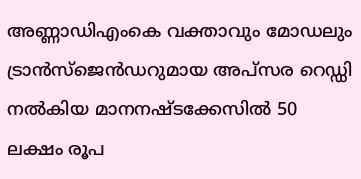അണ്ണാഡിഎംകെ വക്താവും മോഡലും ട്രാന്‍സ്‌ജെന്‍ഡറുമായ അപ്‌സര റെഡ്ഡി നല്‍കിയ മാനനഷ്ടക്കേസില്‍ 50 ലക്ഷം രൂപ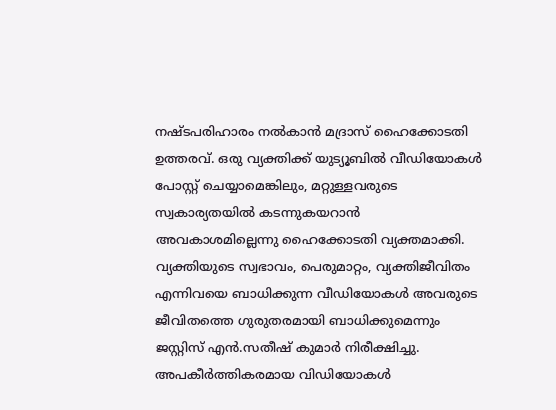നഷ്ടപരിഹാരം നല്‍കാന്‍ മദ്രാസ് ഹൈക്കോടതി ഉത്തരവ്. ഒരു വ്യക്തിക്ക് യുട്യൂബില്‍ വീഡിയോകള്‍ പോസ്റ്റ് ചെയ്യാമെങ്കിലും, മറ്റുള്ളവരുടെ സ്വകാര്യതയില്‍ കടന്നുകയറാന്‍ അവകാശമില്ലെന്നു ഹൈക്കോടതി വ്യക്തമാക്കി. വ്യക്തിയുടെ സ്വഭാവം, പെരുമാറ്റം, വ്യക്തിജീവിതം എന്നിവയെ ബാധിക്കുന്ന വീഡിയോകള്‍ അവരുടെ ജീവിതത്തെ ഗുരുതരമായി ബാധിക്കുമെന്നും ജസ്റ്റിസ് എന്‍.സതീഷ് കുമാര്‍ നിരീക്ഷിച്ചു. അപകീര്‍ത്തികരമായ വിഡിയോകള്‍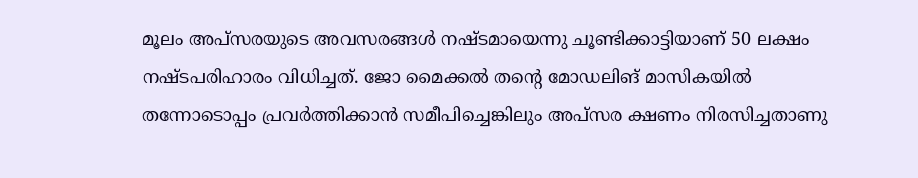മൂലം അപ്‌സരയുടെ അവസരങ്ങള്‍ നഷ്ടമായെന്നു ചൂണ്ടിക്കാട്ടിയാണ് 50 ലക്ഷം നഷ്ടപരിഹാരം വിധിച്ചത്. ജോ മൈക്കല്‍ തന്റെ മോഡലിങ് മാസികയില്‍ തന്നോടൊപ്പം പ്രവര്‍ത്തിക്കാന്‍ സമീപിച്ചെങ്കിലും അപ്‌സര ക്ഷണം നിരസിച്ചതാണു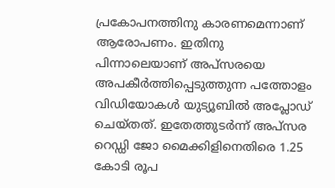പ്രകോപനത്തിനു കാരണമെന്നാണ് ആരോപണം. ഇതിനു പിന്നാലെയാണ് അപ്‌സരയെ അപകീര്‍ത്തിപ്പെടുത്തുന്ന പത്തോളം വിഡിയോകള്‍ യുട്യൂബില്‍ അപ്ലോഡ് ചെയ്തത്. ഇതേത്തുടര്‍ന്ന് അപ്‌സര റെഡ്ഡി ജോ മൈക്കിളിനെതിരെ 1.25 കോടി രൂപ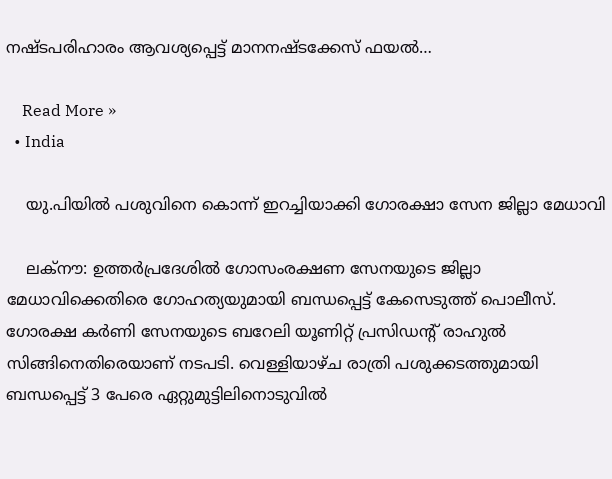നഷ്ടപരിഹാരം ആവശ്യപ്പെട്ട് മാനനഷ്ടക്കേസ് ഫയല്‍…

    Read More »
  • India

    യു.പിയില്‍ പശുവിനെ കൊന്ന് ഇറച്ചിയാക്കി ഗോരക്ഷാ സേന ജില്ലാ മേധാവി

    ലക്നൗ: ഉത്തര്‍പ്രദേശില്‍ ഗോസംരക്ഷണ സേനയുടെ ജില്ലാ മേധാവിക്കെതിരെ ഗോഹത്യയുമായി ബന്ധപ്പെട്ട് കേസെടുത്ത് പൊലീസ്. ഗോരക്ഷ കര്‍ണി സേനയുടെ ബറേലി യൂണിറ്റ് പ്രസിഡന്റ് രാഹുല്‍ സിങ്ങിനെതിരെയാണ് നടപടി. വെള്ളിയാഴ്ച രാത്രി പശുക്കടത്തുമായി ബന്ധപ്പെട്ട് 3 പേരെ ഏറ്റുമുട്ടിലിനൊടുവില്‍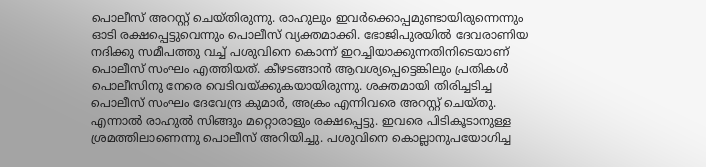പൊലീസ് അറസ്റ്റ് ചെയ്തിരുന്നു. രാഹുലും ഇവര്‍ക്കൊപ്പമുണ്ടായിരുന്നെന്നും ഓടി രക്ഷപ്പെട്ടുവെന്നും പൊലീസ് വ്യക്തമാക്കി. ഭോജിപുരയില്‍ ദേവരാണിയ നദിക്കു സമീപത്തു വച്ച്‌ പശുവിനെ കൊന്ന് ഇറച്ചിയാക്കുന്നതിനിടെയാണ് പൊലീസ് സംഘം എത്തിയത്. കീഴടങ്ങാന്‍ ആവശ്യപ്പെട്ടെങ്കിലും പ്രതികള്‍ പൊലീസിനു നേരെ വെടിവയ്ക്കുകയായിരുന്നു. ശക്തമായി തിരിച്ചടിച്ച പൊലീസ് സംഘം ദേവേന്ദ്ര കുമാര്‍, അക്രം എന്നിവരെ അറസ്റ്റ് ചെയ്തു. എന്നാല്‍ രാഹുല്‍ സിങ്ങും മറ്റൊരാളും രക്ഷപ്പെട്ടു. ഇവരെ പിടികൂടാനുള്ള ശ്രമത്തിലാണെന്നു പൊലീസ് അറിയിച്ചു. പശുവിനെ കൊല്ലാനുപയോഗിച്ച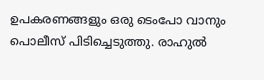ഉപകരണങ്ങളും ഒരു ടെംപോ വാനും പൊലീസ് പിടിച്ചെടുത്തു. രാഹുല്‍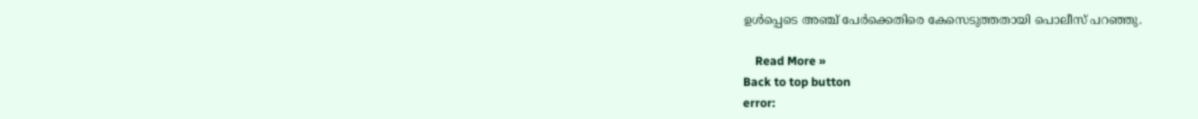ഉള്‍പ്പെടെ അഞ്ച് പേര്‍ക്കെതിരെ കേസെടുത്തതായി പൊലീസ് പറഞ്ഞു.

    Read More »
Back to top button
error: